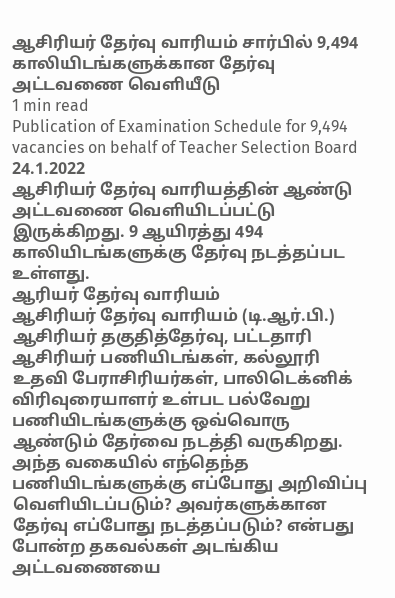ஆசிரியர் தேர்வு வாரியம் சார்பில் 9,494 காலியிடங்களுக்கான தேர்வு அட்டவணை வெளியீடு
1 min read
Publication of Examination Schedule for 9,494 vacancies on behalf of Teacher Selection Board
24.1.2022
ஆசிரியர் தேர்வு வாரியத்தின் ஆண்டு அட்டவணை வெளியிடப்பட்டு இருக்கிறது. 9 ஆயிரத்து 494 காலியிடங்களுக்கு தேர்வு நடத்தப்பட உள்ளது.
ஆரியர் தேர்வு வாரியம்
ஆசிரியர் தேர்வு வாரியம் (டி.ஆர்.பி.) ஆசிரியர் தகுதித்தேர்வு, பட்டதாரி ஆசிரியர் பணியிடங்கள், கல்லூரி உதவி பேராசிரியர்கள், பாலிடெக்னிக் விரிவுரையாளர் உள்பட பல்வேறு பணியிடங்களுக்கு ஒவ்வொரு ஆண்டும் தேர்வை நடத்தி வருகிறது.
அந்த வகையில் எந்தெந்த பணியிடங்களுக்கு எப்போது அறிவிப்பு வெளியிடப்படும்? அவர்களுக்கான தேர்வு எப்போது நடத்தப்படும்? என்பது போன்ற தகவல்கள் அடங்கிய அட்டவணையை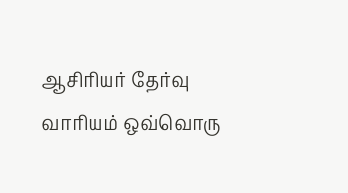ஆசிரியர் தேர்வு வாரியம் ஒவ்வொரு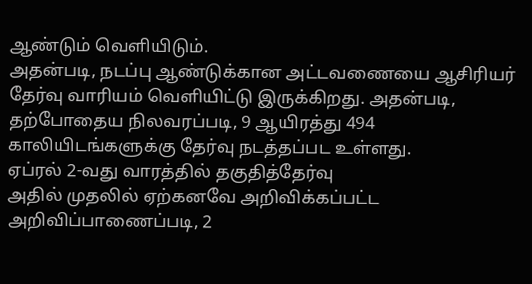ஆண்டும் வெளியிடும்.
அதன்படி, நடப்பு ஆண்டுக்கான அட்டவணையை ஆசிரியர் தேர்வு வாரியம் வெளியிட்டு இருக்கிறது. அதன்படி, தற்போதைய நிலவரப்படி, 9 ஆயிரத்து 494 காலியிடங்களுக்கு தேர்வு நடத்தப்பட உள்ளது.
ஏப்ரல் 2-வது வாரத்தில் தகுதித்தேர்வு
அதில் முதலில் ஏற்கனவே அறிவிக்கப்பட்ட அறிவிப்பாணைப்படி, 2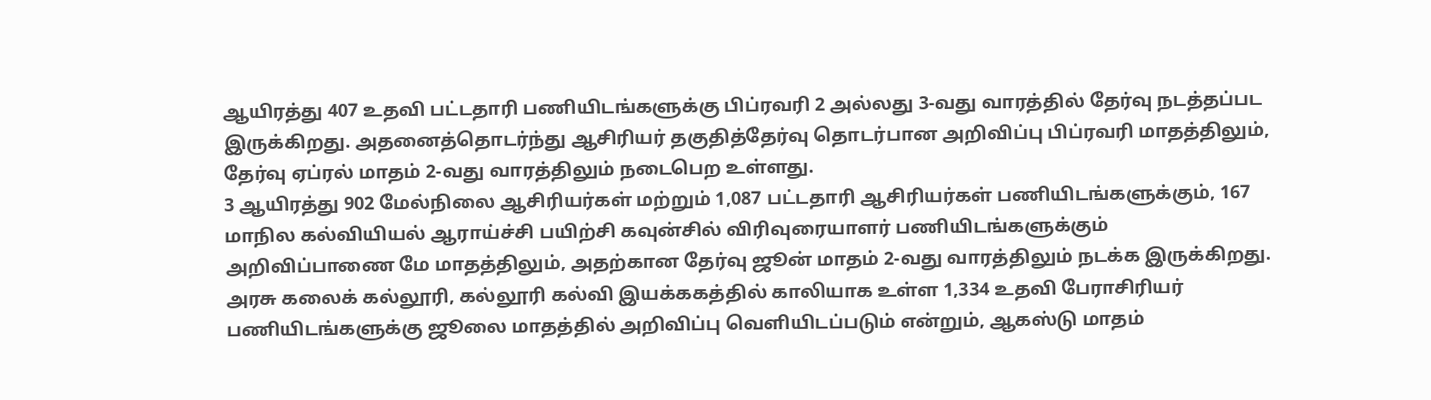ஆயிரத்து 407 உதவி பட்டதாரி பணியிடங்களுக்கு பிப்ரவரி 2 அல்லது 3-வது வாரத்தில் தேர்வு நடத்தப்பட இருக்கிறது. அதனைத்தொடர்ந்து ஆசிரியர் தகுதித்தேர்வு தொடர்பான அறிவிப்பு பிப்ரவரி மாதத்திலும், தேர்வு ஏப்ரல் மாதம் 2-வது வாரத்திலும் நடைபெற உள்ளது.
3 ஆயிரத்து 902 மேல்நிலை ஆசிரியர்கள் மற்றும் 1,087 பட்டதாரி ஆசிரியர்கள் பணியிடங்களுக்கும், 167 மாநில கல்வியியல் ஆராய்ச்சி பயிற்சி கவுன்சில் விரிவுரையாளர் பணியிடங்களுக்கும் அறிவிப்பாணை மே மாதத்திலும், அதற்கான தேர்வு ஜூன் மாதம் 2-வது வாரத்திலும் நடக்க இருக்கிறது.
அரசு கலைக் கல்லூரி, கல்லூரி கல்வி இயக்ககத்தில் காலியாக உள்ள 1,334 உதவி பேராசிரியர் பணியிடங்களுக்கு ஜூலை மாதத்தில் அறிவிப்பு வெளியிடப்படும் என்றும், ஆகஸ்டு மாதம்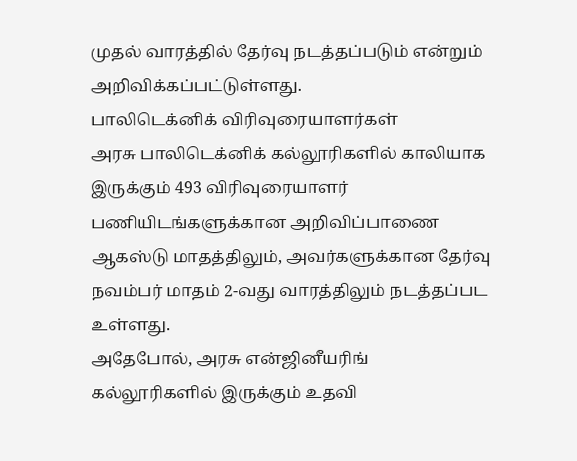முதல் வாரத்தில் தேர்வு நடத்தப்படும் என்றும் அறிவிக்கப்பட்டுள்ளது.
பாலிடெக்னிக் விரிவுரையாளர்கள்
அரசு பாலிடெக்னிக் கல்லூரிகளில் காலியாக இருக்கும் 493 விரிவுரையாளர் பணியிடங்களுக்கான அறிவிப்பாணை ஆகஸ்டு மாதத்திலும், அவர்களுக்கான தேர்வு நவம்பர் மாதம் 2-வது வாரத்திலும் நடத்தப்பட உள்ளது.
அதேபோல், அரசு என்ஜினீயரிங் கல்லூரிகளில் இருக்கும் உதவி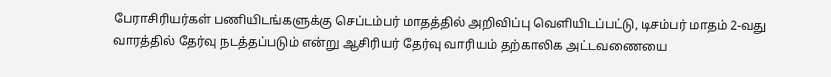பேராசிரியர்கள் பணியிடங்களுக்கு செப்டம்பர் மாதத்தில் அறிவிப்பு வெளியிடப்பட்டு, டிசம்பர் மாதம் 2-வது வாரத்தில் தேர்வு நடத்தப்படும் என்று ஆசிரியர் தேர்வு வாரியம் தற்காலிக அட்டவணையை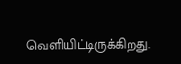வெளியிட்டிருக்கிறது.